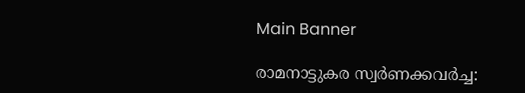Main Banner

രാമനാട്ടുകര സ്വർണക്കവർച്ച: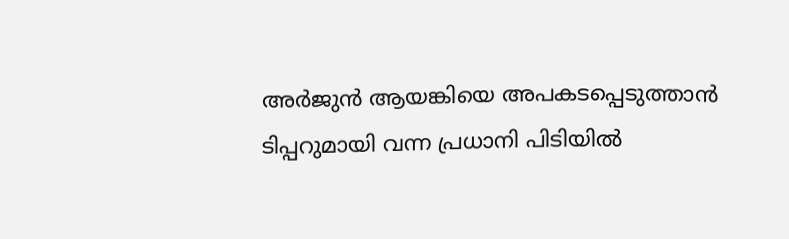അർജുൻ ആയങ്കിയെ അപകടപ്പെടുത്താൻ ടിപ്പറുമായി വന്ന പ്രധാനി പിടിയിൽ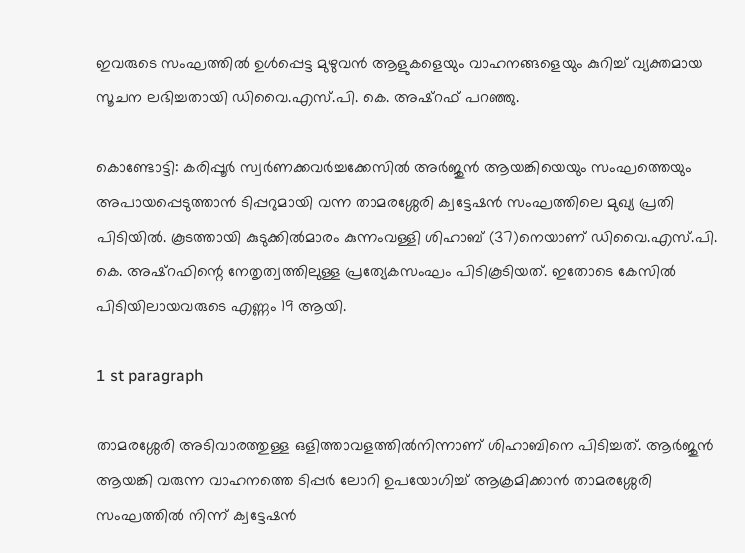ഇവരുടെ സംഘത്തില്‍ ഉള്‍പ്പെട്ട മുഴുവന്‍ ആളുകളെയും വാഹനങ്ങളെയും കുറിച്ച് വ്യക്തമായ സൂചന ലഭിച്ചതായി ഡിവൈ.എസ്.പി. കെ. അഷ്റഫ് പറഞ്ഞു.

കൊണ്ടോട്ടി: കരിപ്പൂര്‍ സ്വര്‍ണക്കവര്‍ച്ചക്കേസില്‍ അര്‍ജുന്‍ ആയങ്കിയെയും സംഘത്തെയും അപായപ്പെടുത്താന്‍ ടിപ്പറുമായി വന്ന താമരശ്ശേരി ക്വട്ടേഷന്‍ സംഘത്തിലെ മുഖ്യ പ്രതി പിടിയില്‍. കൂടത്തായി കുടുക്കില്‍മാരം കുന്നംവള്ളി ശിഹാബ് (37)നെയാണ് ഡിവൈ.എസ്.പി. കെ. അഷ്റഫിന്റെ നേതൃത്വത്തിലുള്ള പ്രത്യേകസംഘം പിടികൂടിയത്. ഇതോടെ കേസില്‍ പിടിയിലായവരുടെ എണ്ണം 19 ആയി.

1 st paragraph

താമരശ്ശേരി അടിവാരത്തുള്ള ഒളിത്താവളത്തില്‍നിന്നാണ് ശിഹാബിനെ പിടിച്ചത്. ആര്‍ജുന്‍ ആയങ്കി വരുന്ന വാഹനത്തെ ടിപ്പര്‍ ലോറി ഉപയോഗിച്ച് ആക്രമിക്കാന്‍ താമരശ്ശേരി സംഘത്തില്‍ നിന്ന് ക്വട്ടേഷന്‍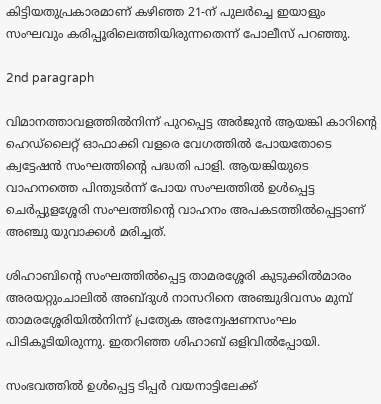കിട്ടിയതുപ്രകാരമാണ് കഴിഞ്ഞ 21-ന് പുലര്‍ച്ചെ ഇയാളും സംഘവും കരിപ്പൂരിലെത്തിയിരുന്നതെന്ന് പോലീസ് പറഞ്ഞു.

2nd paragraph

വിമാനത്താവളത്തില്‍നിന്ന് പുറപ്പെട്ട അര്‍ജുന്‍ ആയങ്കി കാറിന്റെ ഹെഡ്ലൈറ്റ് ഓഫാക്കി വളരെ വേഗത്തില്‍ പോയതോടെ ക്വട്ടേഷന്‍ സംഘത്തിന്റെ പദ്ധതി പാളി. ആയങ്കിയുടെ വാഹനത്തെ പിന്തുടര്‍ന്ന് പോയ സംഘത്തില്‍ ഉള്‍പ്പെട്ട ചെര്‍പ്പുളശ്ശേരി സംഘത്തിന്റെ വാഹനം അപകടത്തില്‍പ്പെട്ടാണ് അഞ്ചു യുവാക്കള്‍ മരിച്ചത്.

ശിഹാബിന്റെ സംഘത്തില്‍പ്പെട്ട താമരശ്ശേരി കുടുക്കില്‍മാരം അരയറ്റുംചാലില്‍ അബ്ദുള്‍ നാസറിനെ അഞ്ചുദിവസം മുമ്പ് താമരശ്ശേരിയില്‍നിന്ന് പ്രത്യേക അന്വേഷണസംഘം പിടികൂടിയിരുന്നു. ഇതറിഞ്ഞ ശിഹാബ് ഒളിവില്‍പ്പോയി.

സംഭവത്തില്‍ ഉള്‍പ്പെട്ട ടിപ്പര്‍ വയനാട്ടിലേക്ക്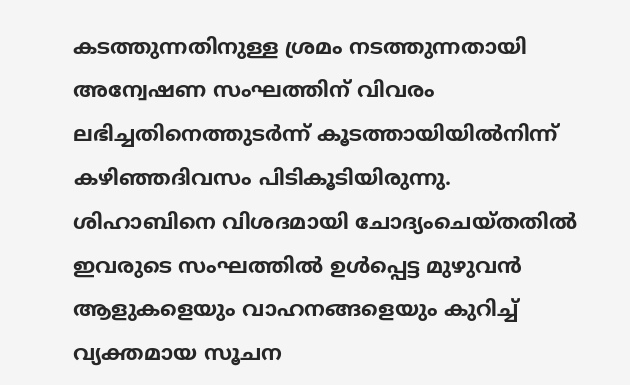കടത്തുന്നതിനുള്ള ശ്രമം നടത്തുന്നതായി അന്വേഷണ സംഘത്തിന് വിവരം ലഭിച്ചതിനെത്തുടര്‍ന്ന് കൂടത്തായിയില്‍നിന്ന് കഴിഞ്ഞദിവസം പിടികൂടിയിരുന്നു. ശിഹാബിനെ വിശദമായി ചോദ്യംചെയ്തതില്‍ ഇവരുടെ സംഘത്തില്‍ ഉള്‍പ്പെട്ട മുഴുവന്‍ ആളുകളെയും വാഹനങ്ങളെയും കുറിച്ച് വ്യക്തമായ സൂചന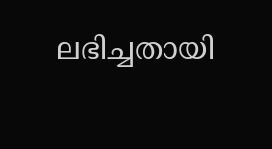ലഭിച്ചതായി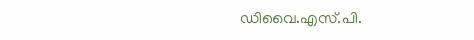ഡിവൈ.എസ്.പി.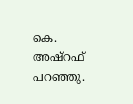കെ. അഷ്റഫ് പറഞ്ഞു.